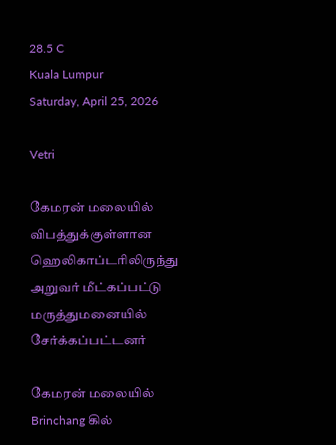28.5 C
Kuala Lumpur
Saturday, April 25, 2026

Vetri

கேமரன் மலையில் விபத்துக்குள்ளான ஹெலிகாப்டரிலிருந்து அறுவர் மீட்கப்பட்டு மருத்துமனையில் சேர்க்கப்பட்டனர்

கேமரன் மலையில் Brinchang கில்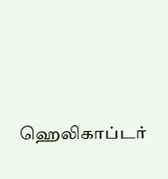ஹெலிகாப்டர்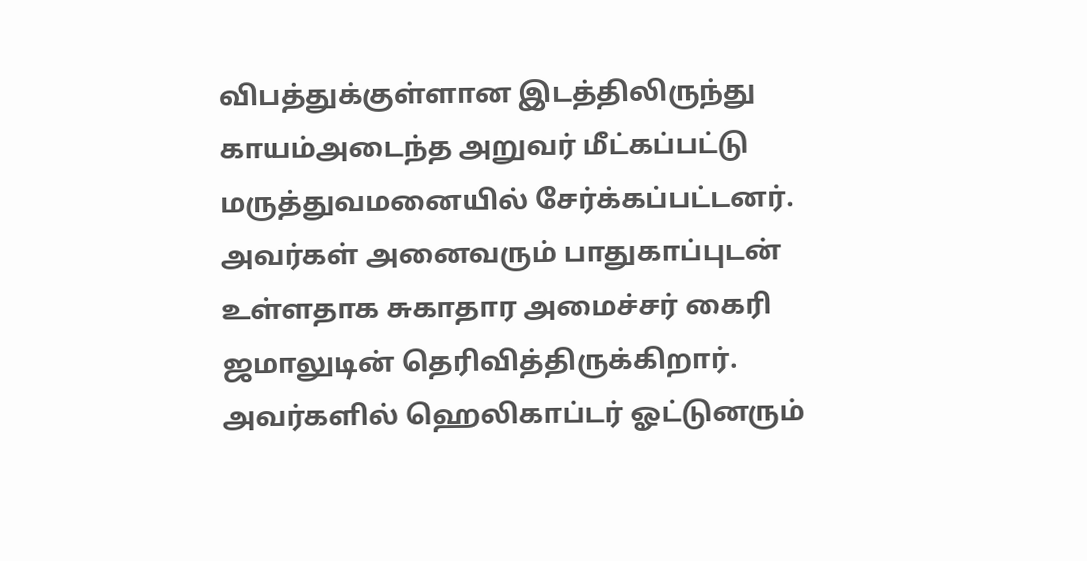விபத்துக்குள்ளான இடத்திலிருந்து காயம்அடைந்த அறுவர் மீட்கப்பட்டு மருத்துவமனையில் சேர்க்கப்பட்டனர். அவர்கள் அனைவரும் பாதுகாப்புடன் உள்ளதாக சுகாதார அமைச்சர் கைரி ஜமாலுடின் தெரிவித்திருக்கிறார். அவர்களில் ஹெலிகாப்டர் ஓட்டுனரும்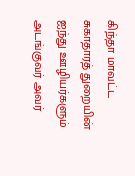கிந்தா மாவட்ட சுகாதாரத் துறையின் ஐந்து ஊழியர்களும் அடங்குவர் அவர்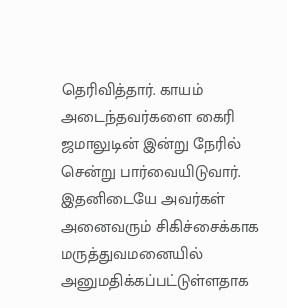தெரிவித்தார். காயம் அடைந்தவர்களை கைரி ஜமாலுடின் இன்று நேரில் சென்று பார்வையிடுவார். இதனிடையே அவர்கள் அனைவரும் சிகிச்சைக்காக மருத்துவமனையில் அனுமதிக்கப்பட்டுள்ளதாக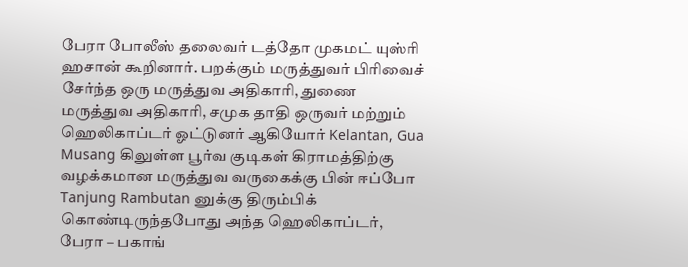பேரா போலீஸ் தலைவர் டத்தோ முகமட் யுஸ்ரி ஹசான் கூறினார். பறக்கும் மருத்துவர் பிரிவைச் சேர்ந்த ஒரு மருத்துவ அதிகாரி, துணை மருத்துவ அதிகாரி, சமுக தாதி ஒருவர் மற்றும் ஹெலிகாப்டர் ஓட்டுனர் ஆகியோர் Kelantan, Gua Musang கிலுள்ள பூர்வ குடிகள் கிராமத்திற்கு வழக்கமான மருத்துவ வருகைக்கு பின் ஈப்போ Tanjung Rambutan னுக்கு திரும்பிக் கொண்டிருந்தபோது அந்த ஹெலிகாப்டர், பேரா – பகாங்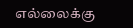எல்லைக்கு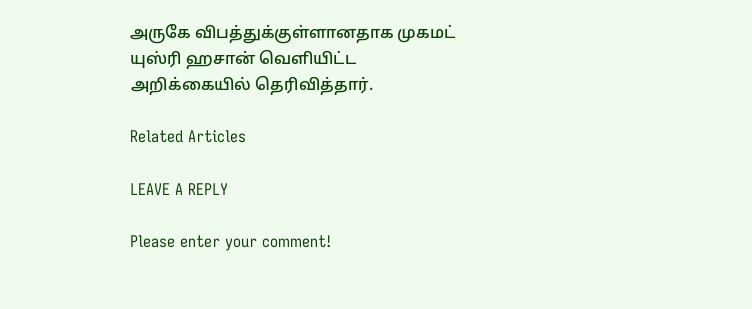அருகே விபத்துக்குள்ளானதாக முகமட் யுஸ்ரி ஹசான் வெளியிட்ட அறிக்கையில் தெரிவித்தார்.

Related Articles

LEAVE A REPLY

Please enter your comment!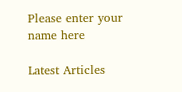Please enter your name here

Latest Articles